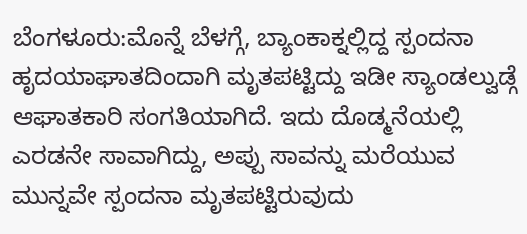ಬೆಂಗಳೂರು:ಮೊನ್ನೆ ಬೆಳಗ್ಗೆ, ಬ್ಯಾಂಕಾಕ್ನಲ್ಲಿದ್ದ ಸ್ಪಂದನಾ ಹೃದಯಾಘಾತದಿಂದಾಗಿ ಮೃತಪಟ್ಟಿದ್ದು ಇಡೀ ಸ್ಯಾಂಡಲ್ವುಡ್ಗೆ ಆಘಾತಕಾರಿ ಸಂಗತಿಯಾಗಿದೆ. ಇದು ದೊಡ್ಮನೆಯಲ್ಲಿ ಎರಡನೇ ಸಾವಾಗಿದ್ದು, ಅಪ್ಪು ಸಾವನ್ನು ಮರೆಯುವ ಮುನ್ನವೇ ಸ್ಪಂದನಾ ಮೃತಪಟ್ಟಿರುವುದು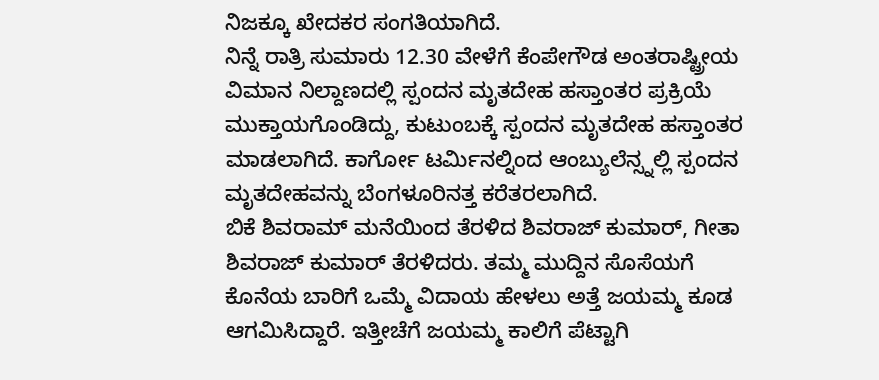ನಿಜಕ್ಕೂ ಖೇದಕರ ಸಂಗತಿಯಾಗಿದೆ.
ನಿನ್ನೆ ರಾತ್ರಿ ಸುಮಾರು 12.30 ವೇಳೆಗೆ ಕೆಂಪೇಗೌಡ ಅಂತರಾಷ್ಟ್ರೀಯ ವಿಮಾನ ನಿಲ್ದಾಣದಲ್ಲಿ ಸ್ಪಂದನ ಮೃತದೇಹ ಹಸ್ತಾಂತರ ಪ್ರಕ್ರಿಯೆ ಮುಕ್ತಾಯಗೊಂಡಿದ್ದು, ಕುಟುಂಬಕ್ಕೆ ಸ್ಪಂದನ ಮೃತದೇಹ ಹಸ್ತಾಂತರ ಮಾಡಲಾಗಿದೆ. ಕಾರ್ಗೋ ಟರ್ಮಿನಲ್ನಿಂದ ಆಂಬ್ಯುಲೆನ್ಸ್ನಲ್ಲಿ ಸ್ಪಂದನ ಮೃತದೇಹವನ್ನು ಬೆಂಗಳೂರಿನತ್ತ ಕರೆತರಲಾಗಿದೆ.
ಬಿಕೆ ಶಿವರಾಮ್ ಮನೆಯಿಂದ ತೆರಳಿದ ಶಿವರಾಜ್ ಕುಮಾರ್, ಗೀತಾ ಶಿವರಾಜ್ ಕುಮಾರ್ ತೆರಳಿದರು. ತಮ್ಮ ಮುದ್ದಿನ ಸೊಸೆಯಗೆ ಕೊನೆಯ ಬಾರಿಗೆ ಒಮ್ಮೆ ವಿದಾಯ ಹೇಳಲು ಅತ್ತೆ ಜಯಮ್ಮ ಕೂಡ ಆಗಮಿಸಿದ್ದಾರೆ. ಇತ್ತೀಚೆಗೆ ಜಯಮ್ಮ ಕಾಲಿಗೆ ಪೆಟ್ಟಾಗಿ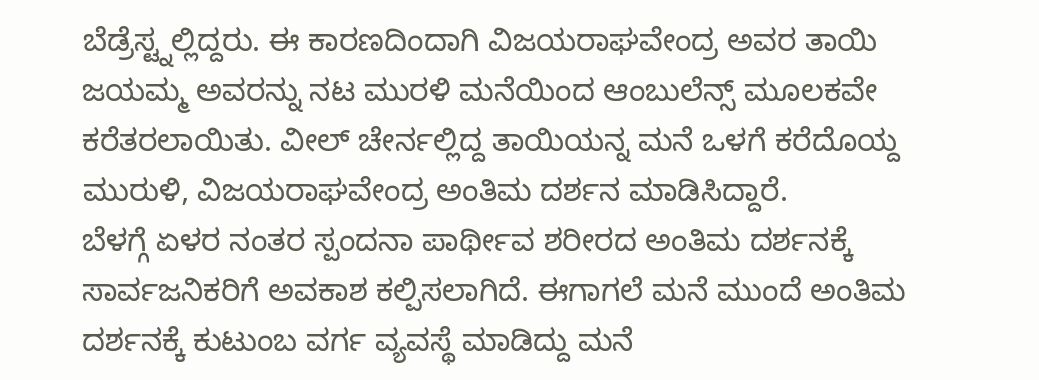ಬೆಡ್ರೆಸ್ಟ್ನಲ್ಲಿದ್ದರು. ಈ ಕಾರಣದಿಂದಾಗಿ ವಿಜಯರಾಘವೇಂದ್ರ ಅವರ ತಾಯಿ ಜಯಮ್ಮ ಅವರನ್ನು ನಟ ಮುರಳಿ ಮನೆಯಿಂದ ಆಂಬುಲೆನ್ಸ್ ಮೂಲಕವೇ ಕರೆತರಲಾಯಿತು. ವೀಲ್ ಚೇರ್ನಲ್ಲಿದ್ದ ತಾಯಿಯನ್ನ ಮನೆ ಒಳಗೆ ಕರೆದೊಯ್ದ ಮುರುಳಿ, ವಿಜಯರಾಘವೇಂದ್ರ ಅಂತಿಮ ದರ್ಶನ ಮಾಡಿಸಿದ್ದಾರೆ.
ಬೆಳಗ್ಗೆ ಏಳರ ನಂತರ ಸ್ಪಂದನಾ ಪಾರ್ಥೀವ ಶರೀರದ ಅಂತಿಮ ದರ್ಶನಕ್ಕೆ ಸಾರ್ವಜನಿಕರಿಗೆ ಅವಕಾಶ ಕಲ್ಪಿಸಲಾಗಿದೆ. ಈಗಾಗಲೆ ಮನೆ ಮುಂದೆ ಅಂತಿಮ ದರ್ಶನಕ್ಕೆ ಕುಟುಂಬ ವರ್ಗ ವ್ಯವಸ್ಥೆ ಮಾಡಿದ್ದು ಮನೆ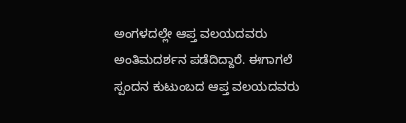ಅಂಗಳದಲ್ಲೇ ಆಪ್ತ ವಲಯದವರು ಅಂತಿಮ‌ದರ್ಶನ ಪಡೆದಿದ್ದಾರೆ. ಈಗಾಗಲೆ ಸ್ಪಂದನ ಕುಟುಂಬದ ಆಪ್ತ ವಲಯದವರು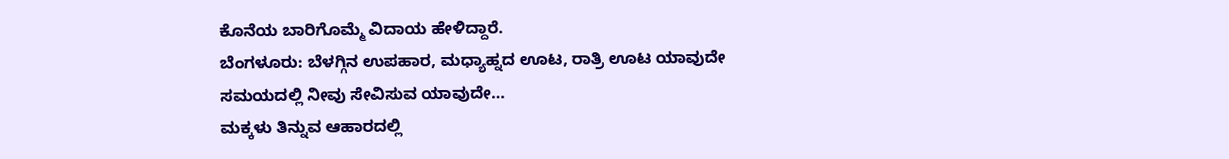ಕೊನೆಯ ಬಾರಿಗೊಮ್ಮೆ ವಿದಾಯ ಹೇಳಿದ್ದಾರೆ.
ಬೆಂಗಳೂರು: ಬೆಳಗ್ಗಿನ ಉಪಹಾರ, ಮಧ್ಯಾಹ್ನದ ಊಟ, ರಾತ್ರಿ ಊಟ ಯಾವುದೇ ಸಮಯದಲ್ಲಿ ನೀವು ಸೇವಿಸುವ ಯಾವುದೇ…
ಮಕ್ಕಳು ತಿನ್ನುವ ಆಹಾರದಲ್ಲಿ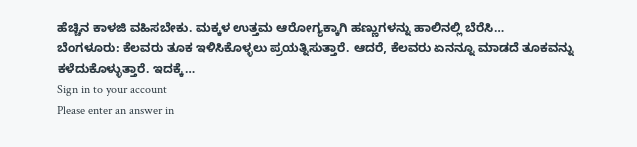ಹೆಚ್ಚಿನ ಕಾಳಜಿ ವಹಿಸಬೇಕು. ಮಕ್ಕಳ ಉತ್ತಮ ಆರೋಗ್ಯಕ್ಕಾಗಿ ಹಣ್ಣುಗಳನ್ನು ಹಾಲಿನಲ್ಲಿ ಬೆರೆಸಿ…
ಬೆಂಗಳೂರು: ಕೆಲವರು ತೂಕ ಇಳಿಸಿಕೊಳ್ಳಲು ಪ್ರಯತ್ನಿಸುತ್ತಾರೆ. ಆದರೆ, ಕೆಲವರು ಏನನ್ನೂ ಮಾಡದೆ ತೂಕವನ್ನು ಕಳೆದುಕೊಳ್ಳುತ್ತಾರೆ. ಇದಕ್ಕೆ…
Sign in to your account
Please enter an answer in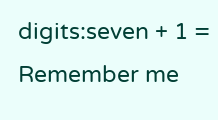digits:seven + 1 =
Remember me